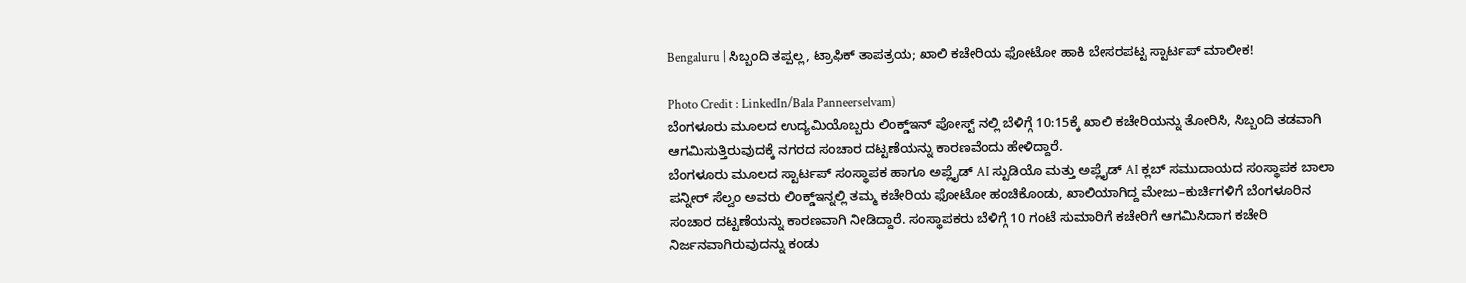Bengaluru | ಸಿಬ್ಬಂದಿ ತಪ್ಪಲ್ಲ, ಟ್ರಾಫಿಕ್ ತಾಪತ್ರಯ; ಖಾಲಿ ಕಚೇರಿಯ ಫೋಟೋ ಹಾಕಿ ಬೇಸರಪಟ್ಟ ಸ್ಟಾರ್ಟಪ್ ಮಾಲೀಕ!

Photo Credit : LinkedIn/Bala Panneerselvam)
ಬೆಂಗಳೂರು ಮೂಲದ ಉದ್ಯಮಿಯೊಬ್ಬರು ಲಿಂಕ್ಡ್ಇನ್ ಪೋಸ್ಟ್ ನಲ್ಲಿ ಬೆಳಿಗ್ಗೆ 10:15ಕ್ಕೆ ಖಾಲಿ ಕಚೇರಿಯನ್ನು ತೋರಿಸಿ, ಸಿಬ್ಬಂದಿ ತಡವಾಗಿ ಆಗಮಿಸುತ್ತಿರುವುದಕ್ಕೆ ನಗರದ ಸಂಚಾರ ದಟ್ಟಣೆಯನ್ನು ಕಾರಣವೆಂದು ಹೇಳಿದ್ದಾರೆ.
ಬೆಂಗಳೂರು ಮೂಲದ ಸ್ಟಾರ್ಟಪ್ ಸಂಸ್ಥಾಪಕ ಹಾಗೂ ಅಪ್ಲೈಡ್ AI ಸ್ಟುಡಿಯೊ ಮತ್ತು ಅಪ್ಲೈಡ್ AI ಕ್ಲಬ್ ಸಮುದಾಯದ ಸಂಸ್ಥಾಪಕ ಬಾಲಾ ಪನ್ನೀರ್ ಸೆಲ್ವಂ ಅವರು ಲಿಂಕ್ಡ್ಇನ್ನಲ್ಲಿ ತಮ್ಮ ಕಚೇರಿಯ ಫೋಟೋ ಹಂಚಿಕೊಂಡು, ಖಾಲಿಯಾಗಿದ್ದ ಮೇಜು–ಕುರ್ಚಿಗಳಿಗೆ ಬೆಂಗಳೂರಿನ ಸಂಚಾರ ದಟ್ಟಣೆಯನ್ನು ಕಾರಣವಾಗಿ ನೀಡಿದ್ದಾರೆ. ಸಂಸ್ಥಾಪಕರು ಬೆಳಿಗ್ಗೆ 10 ಗಂಟೆ ಸುಮಾರಿಗೆ ಕಚೇರಿಗೆ ಆಗಮಿಸಿದಾಗ ಕಚೇರಿ ನಿರ್ಜನವಾಗಿರುವುದನ್ನು ಕಂಡು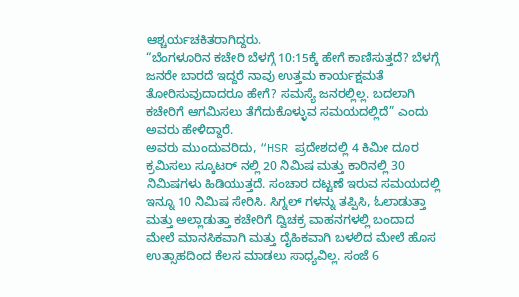ಆಶ್ಚರ್ಯಚಕಿತರಾಗಿದ್ದರು.
“ಬೆಂಗಳೂರಿನ ಕಚೇರಿ ಬೆಳಗ್ಗೆ 10:15ಕ್ಕೆ ಹೇಗೆ ಕಾಣಿಸುತ್ತದೆ? ಬೆಳಗ್ಗೆ ಜನರೇ ಬಾರದೆ ಇದ್ದರೆ ನಾವು ಉತ್ತಮ ಕಾರ್ಯಕ್ಷಮತೆ ತೋರಿಸುವುದಾದರೂ ಹೇಗೆ? ಸಮಸ್ಯೆ ಜನರಲ್ಲಿಲ್ಲ. ಬದಲಾಗಿ ಕಚೇರಿಗೆ ಆಗಮಿಸಲು ತೆಗೆದುಕೊಳ್ಳುವ ಸಮಯದಲ್ಲಿದೆ” ಎಂದು ಅವರು ಹೇಳಿದ್ದಾರೆ.
ಅವರು ಮುಂದುವರಿದು, “HSR ಪ್ರದೇಶದಲ್ಲಿ 4 ಕಿಮೀ ದೂರ ಕ್ರಮಿಸಲು ಸ್ಕೂಟರ್ ನಲ್ಲಿ 20 ನಿಮಿಷ ಮತ್ತು ಕಾರಿನಲ್ಲಿ 30 ನಿಮಿಷಗಳು ಹಿಡಿಯುತ್ತದೆ. ಸಂಚಾರ ದಟ್ಟಣೆ ಇರುವ ಸಮಯದಲ್ಲಿ ಇನ್ನೂ 10 ನಿಮಿಷ ಸೇರಿಸಿ. ಸಿಗ್ನಲ್ ಗಳನ್ನು ತಪ್ಪಿಸಿ, ಓಲಾಡುತ್ತಾ ಮತ್ತು ಅಲ್ಲಾಡುತ್ತಾ ಕಚೇರಿಗೆ ದ್ವಿಚಕ್ರ ವಾಹನಗಳಲ್ಲಿ ಬಂದಾದ ಮೇಲೆ ಮಾನಸಿಕವಾಗಿ ಮತ್ತು ದೈಹಿಕವಾಗಿ ಬಳಲಿದ ಮೇಲೆ ಹೊಸ ಉತ್ಸಾಹದಿಂದ ಕೆಲಸ ಮಾಡಲು ಸಾಧ್ಯವಿಲ್ಲ. ಸಂಜೆ 6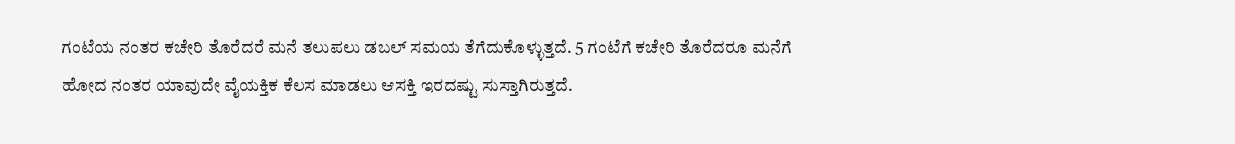ಗಂಟೆಯ ನಂತರ ಕಚೇರಿ ತೊರೆದರೆ ಮನೆ ತಲುಪಲು ಡಬಲ್ ಸಮಯ ತೆಗೆದುಕೊಳ್ಳುತ್ತದೆ. 5 ಗಂಟೆಗೆ ಕಚೇರಿ ತೊರೆದರೂ ಮನೆಗೆ ಹೋದ ನಂತರ ಯಾವುದೇ ವೈಯಕ್ತಿಕ ಕೆಲಸ ಮಾಡಲು ಆಸಕ್ತಿ ಇರದಷ್ಟು ಸುಸ್ತಾಗಿರುತ್ತದೆ.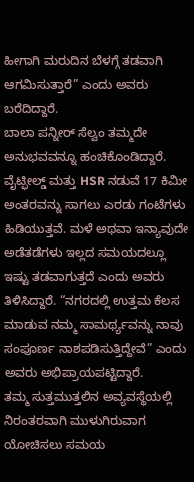ಹೀಗಾಗಿ ಮರುದಿನ ಬೆಳಗ್ಗೆ ತಡವಾಗಿ ಆಗಮಿಸುತ್ತಾರೆ” ಎಂದು ಅವರು ಬರೆದಿದ್ದಾರೆ.
ಬಾಲಾ ಪನ್ನೀರ್ ಸೆಲ್ವಂ ತಮ್ಮದೇ ಅನುಭವವನ್ನೂ ಹಂಚಿಕೊಂಡಿದ್ದಾರೆ. ವೈಟ್ಫೀಲ್ಡ್ ಮತ್ತು HSR ನಡುವೆ 17 ಕಿಮೀ ಅಂತರವನ್ನು ಸಾಗಲು ಎರಡು ಗಂಟೆಗಳು ಹಿಡಿಯುತ್ತವೆ. ಮಳೆ ಅಥವಾ ಇನ್ಯಾವುದೇ ಅಡೆತಡೆಗಳು ಇಲ್ಲದ ಸಮಯದಲ್ಲೂ ಇಷ್ಟು ತಡವಾಗುತ್ತದೆ ಎಂದು ಅವರು ತಿಳಿಸಿದ್ದಾರೆ. “ನಗರದಲ್ಲಿ ಉತ್ತಮ ಕೆಲಸ ಮಾಡುವ ನಮ್ಮ ಸಾಮರ್ಥ್ಯವನ್ನು ನಾವು ಸಂಪೂರ್ಣ ನಾಶಪಡಿಸುತ್ತಿದ್ದೇವೆ” ಎಂದು ಅವರು ಅಭಿಪ್ರಾಯಪಟ್ಟಿದ್ದಾರೆ.
ತಮ್ಮ ಸುತ್ತಮುತ್ತಲಿನ ಅವ್ಯವಸ್ಥೆಯಲ್ಲಿ ನಿರಂತರವಾಗಿ ಮುಳುಗಿರುವಾಗ ಯೋಚಿಸಲು ಸಮಯ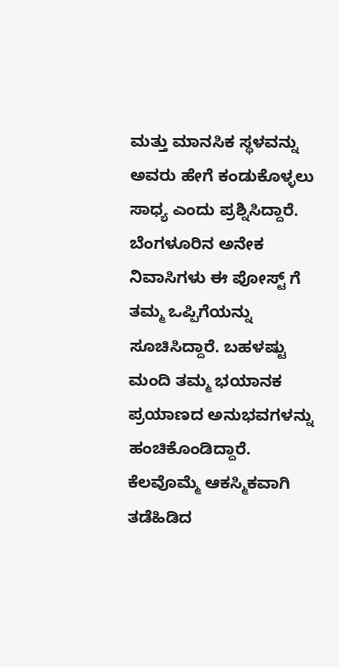ಮತ್ತು ಮಾನಸಿಕ ಸ್ಥಳವನ್ನು ಅವರು ಹೇಗೆ ಕಂಡುಕೊಳ್ಳಲು ಸಾಧ್ಯ ಎಂದು ಪ್ರಶ್ನಿಸಿದ್ದಾರೆ.
ಬೆಂಗಳೂರಿನ ಅನೇಕ ನಿವಾಸಿಗಳು ಈ ಪೋಸ್ಟ್ ಗೆ ತಮ್ಮ ಒಪ್ಪಿಗೆಯನ್ನು ಸೂಚಿಸಿದ್ದಾರೆ. ಬಹಳಷ್ಟು ಮಂದಿ ತಮ್ಮ ಭಯಾನಕ ಪ್ರಯಾಣದ ಅನುಭವಗಳನ್ನು ಹಂಚಿಕೊಂಡಿದ್ದಾರೆ. ಕೆಲವೊಮ್ಮೆ ಆಕಸ್ಮಿಕವಾಗಿ ತಡೆಹಿಡಿದ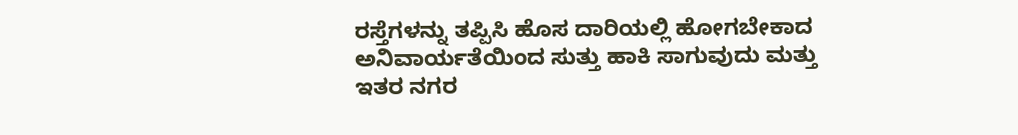ರಸ್ತೆಗಳನ್ನು ತಪ್ಪಿಸಿ ಹೊಸ ದಾರಿಯಲ್ಲಿ ಹೋಗಬೇಕಾದ ಅನಿವಾರ್ಯತೆಯಿಂದ ಸುತ್ತು ಹಾಕಿ ಸಾಗುವುದು ಮತ್ತು ಇತರ ನಗರ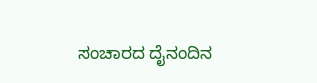ಸಂಚಾರದ ದೈನಂದಿನ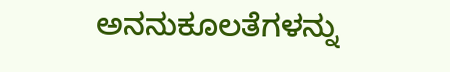ಅನನುಕೂಲತೆಗಳನ್ನು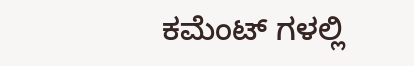ಕಮೆಂಟ್ ಗಳಲ್ಲಿ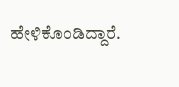ಹೇಳಿಕೊಂಡಿದ್ದಾರೆ.